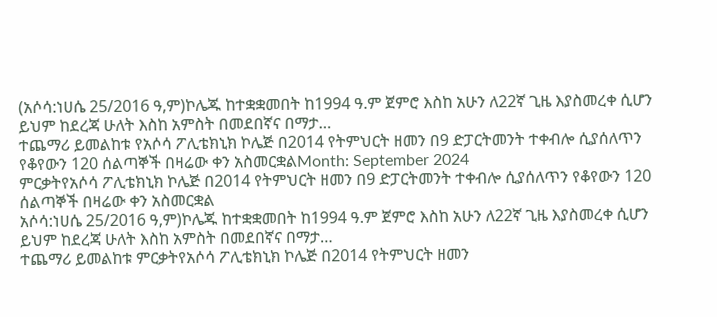(አሶሳ:ነሀሴ 25/2016 ዓ,ም)ኮሌጁ ከተቋቋመበት ከ1994 ዓ.ም ጀምሮ እስከ አሁን ለ22ኛ ጊዜ እያስመረቀ ሲሆን ይህም ከደረጃ ሁለት እስከ አምስት በመደበኛና በማታ…
ተጨማሪ ይመልከቱ የአሶሳ ፖሊቴክኒክ ኮሌጅ በ2014 የትምህርት ዘመን በ9 ድፓርትመንት ተቀብሎ ሲያሰለጥን የቆየውን 120 ሰልጣኞች በዛሬው ቀን አስመርቋልMonth: September 2024
ምርቃትየአሶሳ ፖሊቴክኒክ ኮሌጅ በ2014 የትምህርት ዘመን በ9 ድፓርትመንት ተቀብሎ ሲያሰለጥን የቆየውን 120 ሰልጣኞች በዛሬው ቀን አስመርቋል
አሶሳ:ነሀሴ 25/2016 ዓ,ም)ኮሌጁ ከተቋቋመበት ከ1994 ዓ.ም ጀምሮ እስከ አሁን ለ22ኛ ጊዜ እያስመረቀ ሲሆን ይህም ከደረጃ ሁለት እስከ አምስት በመደበኛና በማታ…
ተጨማሪ ይመልከቱ ምርቃትየአሶሳ ፖሊቴክኒክ ኮሌጅ በ2014 የትምህርት ዘመን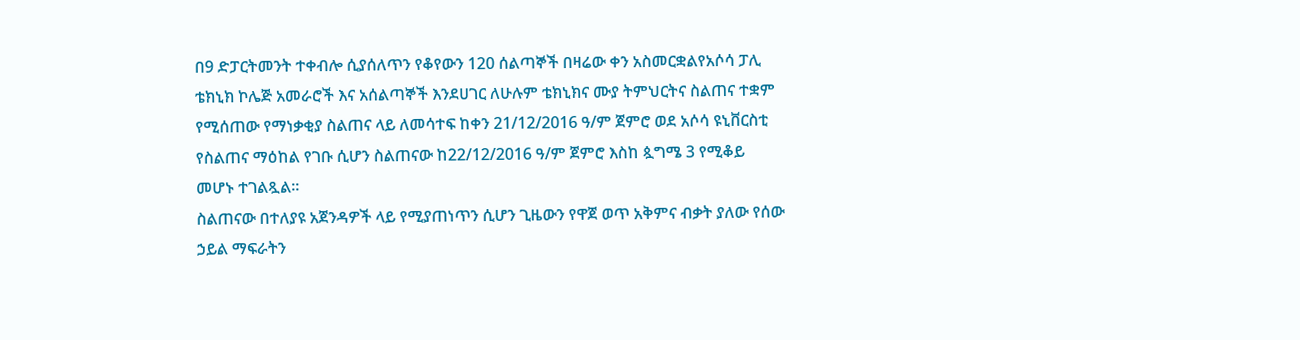በ9 ድፓርትመንት ተቀብሎ ሲያሰለጥን የቆየውን 120 ሰልጣኞች በዛሬው ቀን አስመርቋልየአሶሳ ፓሊ ቴክኒክ ኮሌጅ አመራሮች እና አሰልጣኞች እንደሀገር ለሁሉም ቴክኒክና ሙያ ትምህርትና ስልጠና ተቋም የሚሰጠው የማነቃቂያ ስልጠና ላይ ለመሳተፍ ከቀን 21/12/2016 ዓ/ም ጀምሮ ወደ አሶሳ ዩኒቨርስቲ የስልጠና ማዕከል የገቡ ሲሆን ስልጠናው ከ22/12/2016 ዓ/ም ጀምሮ እስከ ጷግሜ 3 የሚቆይ መሆኑ ተገልጿል።
ስልጠናው በተለያዩ አጀንዳዎች ላይ የሚያጠነጥን ሲሆን ጊዜውን የዋጀ ወጥ አቅምና ብቃት ያለው የሰው ኃይል ማፍራትን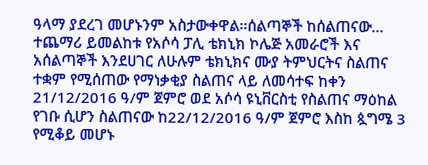ዓላማ ያደረገ መሆኑንም አስታውቀዋል፡፡ሰልጣኞች ከሰልጠናው…
ተጨማሪ ይመልከቱ የአሶሳ ፓሊ ቴክኒክ ኮሌጅ አመራሮች እና አሰልጣኞች እንደሀገር ለሁሉም ቴክኒክና ሙያ ትምህርትና ስልጠና ተቋም የሚሰጠው የማነቃቂያ ስልጠና ላይ ለመሳተፍ ከቀን 21/12/2016 ዓ/ም ጀምሮ ወደ አሶሳ ዩኒቨርስቲ የስልጠና ማዕከል የገቡ ሲሆን ስልጠናው ከ22/12/2016 ዓ/ም ጀምሮ እስከ ጷግሜ 3 የሚቆይ መሆኑ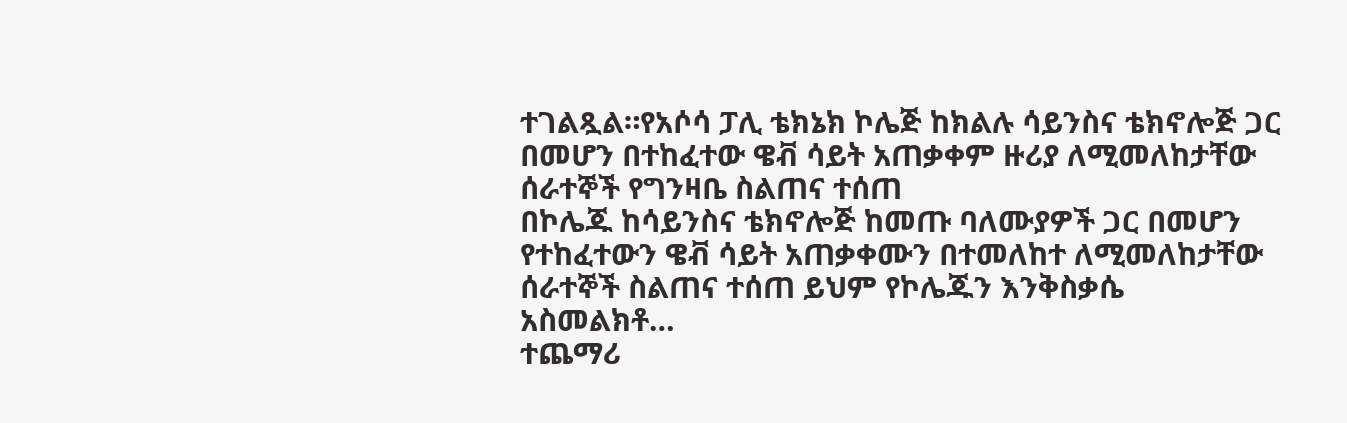ተገልጿል።የአሶሳ ፓሊ ቴክኔክ ኮሌጅ ከክልሉ ሳይንስና ቴክኖሎጅ ጋር በመሆን በተከፈተው ዌቭ ሳይት አጠቃቀም ዙሪያ ለሚመለከታቸው ሰራተኞች የግንዛቤ ስልጠና ተሰጠ
በኮሌጁ ከሳይንስና ቴክኖሎጅ ከመጡ ባለሙያዎች ጋር በመሆን የተከፈተውን ዌቭ ሳይት አጠቃቀሙን በተመለከተ ለሚመለከታቸው ሰራተኞች ስልጠና ተሰጠ ይህም የኮሌጁን እንቅስቃሴ አስመልክቶ…
ተጨማሪ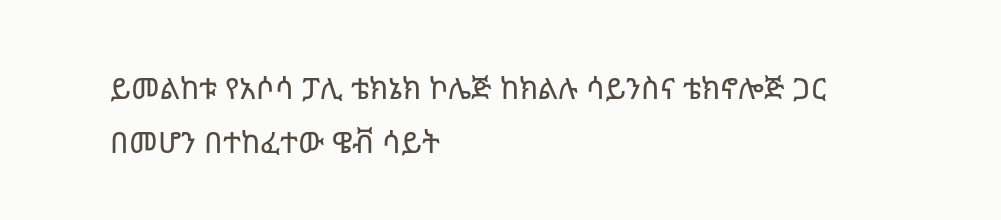ይመልከቱ የአሶሳ ፓሊ ቴክኔክ ኮሌጅ ከክልሉ ሳይንስና ቴክኖሎጅ ጋር በመሆን በተከፈተው ዌቭ ሳይት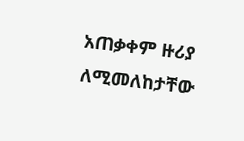አጠቃቀም ዙሪያ ለሚመለከታቸው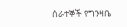ሰራተኞች የግንዛቤ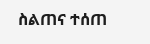ስልጠና ተሰጠ